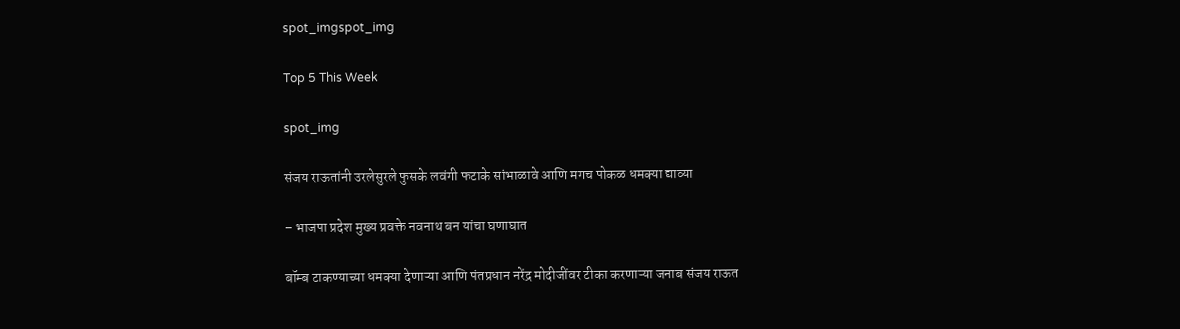spot_imgspot_img

Top 5 This Week

spot_img

संजय राऊतांनी उरलेसुरले फुसके लवंगी फटाके सांभाळावे आणि मगच पोकळ धमक्या द्याव्या

– भाजपा प्रदेश मुख्य प्रवक्ते नवनाथ बन यांचा घणाघात

बॉम्ब टाकण्याच्या धमक्या देणाऱ्या आणि पंतप्रधान नरेंद्र मोदीजींवर टीका करणाऱ्या जनाब संजय राऊत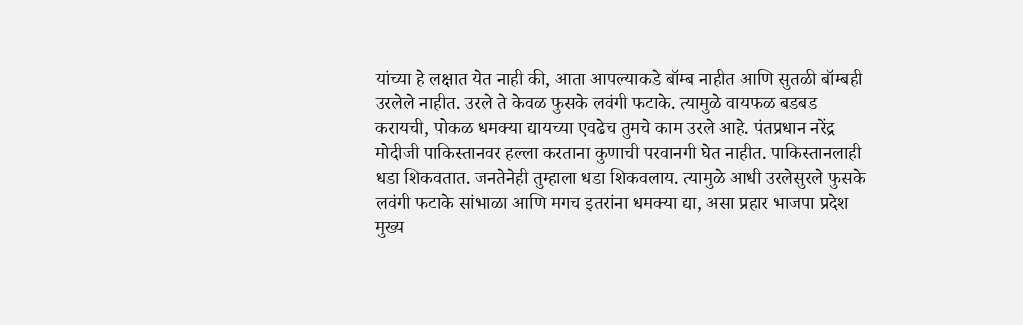यांच्या हे लक्षात येत नाही की, आता आपल्याकडे बॉम्ब नाहीत आणि सुतळी बॉम्बही उरलेले नाहीत. उरले ते केवळ फुसके लवंगी फटाके. त्यामुळे वायफळ बडबड करायची, पोकळ धमक्या द्यायच्या एवढेच तुमचे काम उरले आहे. पंतप्रधान नरेंद्र मोदीजी पाकिस्तानवर हल्ला करताना कुणाची परवानगी घेत नाहीत. पाकिस्तानलाही धडा शिकवतात. जनतेनेही तुम्हाला धडा शिकवलाय. त्यामुळे आधी उरलेसुरले फुसके लवंगी फटाके सांभाळा आणि मगच इतरांना धमक्या द्या, असा प्रहार भाजपा प्रदेश मुख्य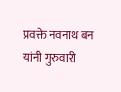प्रवक्ते नवनाथ बन यांनी गुरुवारी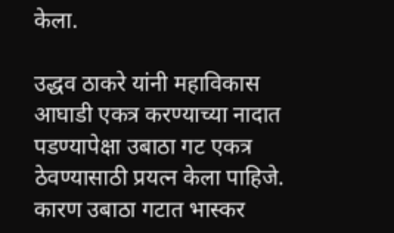केला.

उद्धव ठाकरे यांनी महाविकास आघाडी एकत्र करण्याच्या नादात पडण्यापेक्षा उबाठा गट एकत्र ठेवण्यासाठी प्रयत्न केला पाहिजे. कारण उबाठा गटात भास्कर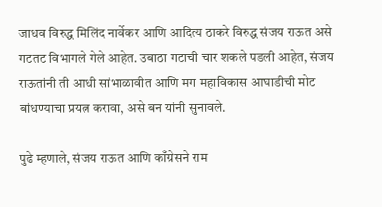जाधव विरुद्ध मिलिंद नार्वेकर आणि आदित्य ठाकरे विरुद्ध संजय राऊत असे गटतट विभागले गेले आहेत. उबाठा गटाची चार शकले पडली आहेत, संजय राऊतांनी ती आधी सांभाळावीत आणि मग महाविकास आघाडीची मोट बांधण्याचा प्रयत्न करावा, असे बन यांनी सुनावले.

पुढे म्हणाले, संजय राऊत आणि काँग्रेसने राम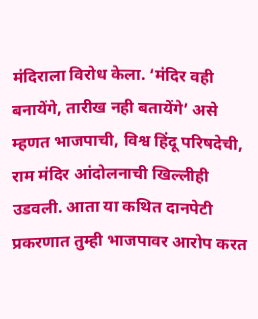मंदिराला विरोध केला. ‘मंदिर वही बनायेंगे, तारीख नही बतायेंगे’ असे म्हणत भाजपाची, विश्व हिंदू परिषदेची, राम मंदिर आंदोलनाची खिल्लीही उडवली. आता या कथित दानपेटी प्रकरणात तुम्ही भाजपावर आरोप करत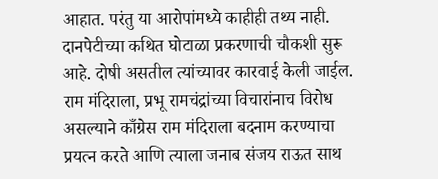आहात. परंतु या आरोपांमध्ये काहीही तथ्य नाही. दानपेटीच्या कथित घोटाळा प्रकरणाची चौकशी सुरू आहे. दोषी असतील त्यांच्यावर कारवाई केली जाईल. राम मंदिराला, प्रभू रामचंद्रांच्या विचारांनाच विरोध असल्याने काँग्रेस राम मंदिराला बदनाम करण्याचा प्रयत्न करते आणि त्याला जनाब संजय राऊत साथ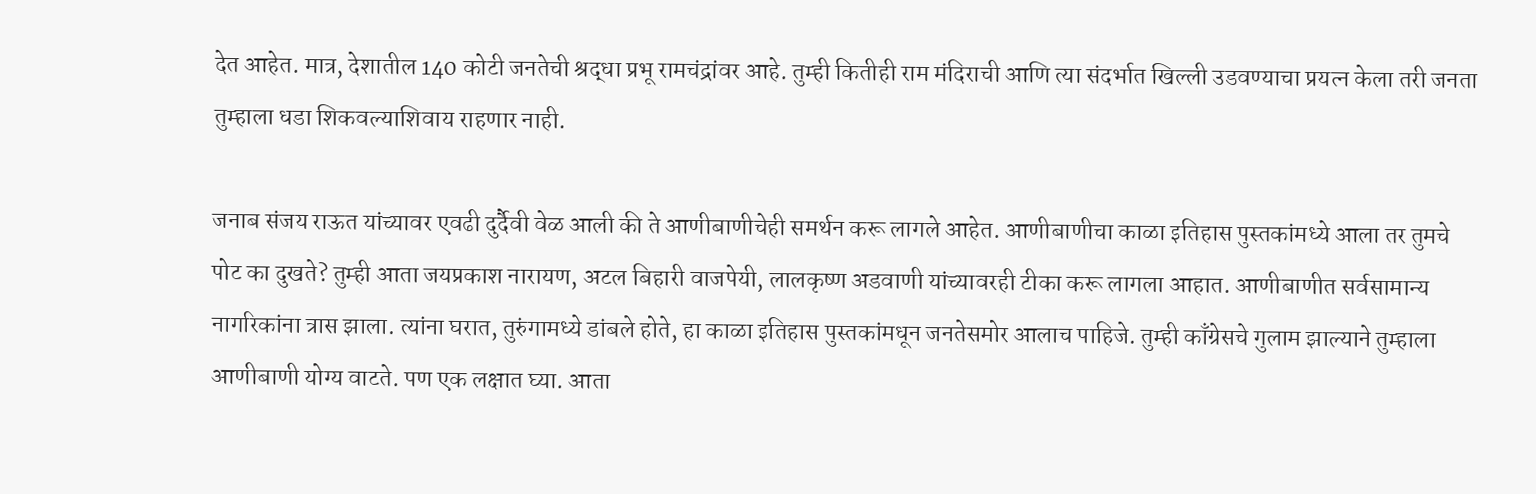देत आहेत. मात्र, देशातील 140 कोटी जनतेची श्रद्धा प्रभू रामचंद्रांवर आहे. तुम्ही कितीही राम मंदिराची आणि त्या संदर्भात खिल्ली उडवण्याचा प्रयत्न केला तरी जनता तुम्हाला धडा शिकवल्याशिवाय राहणार नाही.

जनाब संजय राऊत यांच्यावर एवढी दुर्दैवी वेळ आली की ते आणीबाणीचेही समर्थन करू लागले आहेत. आणीबाणीचा काळा इतिहास पुस्तकांमध्ये आला तर तुमचे पोट का दुखते? तुम्ही आता जयप्रकाश नारायण, अटल बिहारी वाजपेयी, लालकृष्ण अडवाणी यांच्यावरही टीका करू लागला आहात. आणीबाणीत सर्वसामान्य नागरिकांना त्रास झाला. त्यांना घरात, तुरुंगामध्ये डांबले होते, हा काळा इतिहास पुस्तकांमधून जनतेसमोर आलाच पाहिजे. तुम्ही काँग्रेसचे गुलाम झाल्याने तुम्हाला आणीबाणी योग्य वाटते. पण एक लक्षात घ्या. आता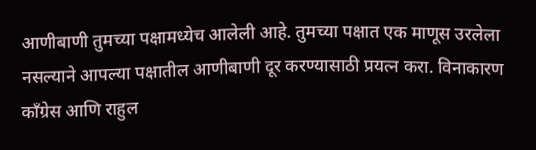आणीबाणी तुमच्या पक्षामध्येच आलेली आहे. तुमच्या पक्षात एक माणूस उरलेला नसल्याने आपल्या पक्षातील आणीबाणी दूर करण्यासाठी प्रयत्न करा. विनाकारण काँग्रेस आणि राहुल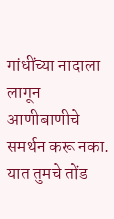गांधींच्या नादाला लागून आणीबाणीचे समर्थन करू नका. यात तुमचे तोंड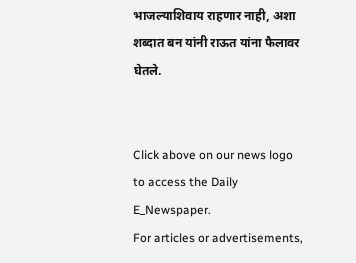भाजल्याशिवाय राहणार नाही, अशा शब्दात बन यांनी राऊत यांना फैलावर घेतले.


Click above on our news logo to access the Daily E_Newspaper.
For articles or advertisements,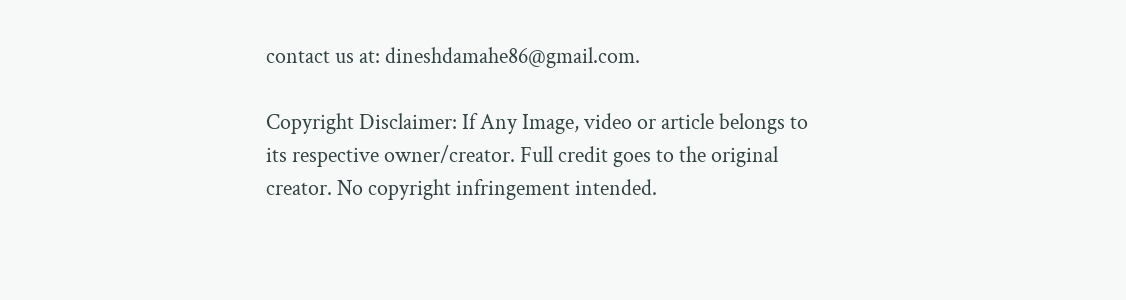contact us at: dineshdamahe86@gmail.com.

Copyright Disclaimer: If Any Image, video or article belongs to its respective owner/creator. Full credit goes to the original creator. No copyright infringement intended.